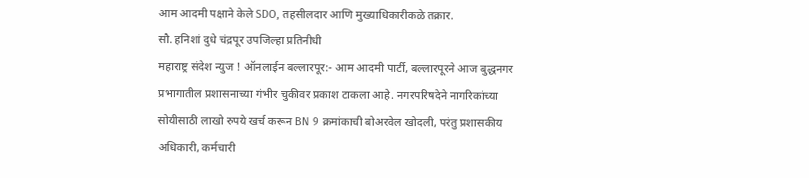आम आदमी पक्षाने केले SDO, तहसीलदार आणि मुख्याधिकारीकळे तक्रार.
सौ. हनिशां दुधे चंद्रपूर उपजिल्हा प्रतिनीधी
महाराष्ट्र संदेश न्युज ! ऑनलाईन बल्लारपूर:- आम आदमी पार्टी, बल्लारपूरने आज बुद्धनगर प्रभागातील प्रशासनाच्या गंभीर चुकीवर प्रकाश टाकला आहे. नगरपरिषदेने नागरिकांच्या सोयीसाठी लाखो रुपये खर्च करून BN 9 क्रमांकाची बोअरवेल खोदली, परंतु प्रशासकीय अधिकारी, कर्मचारी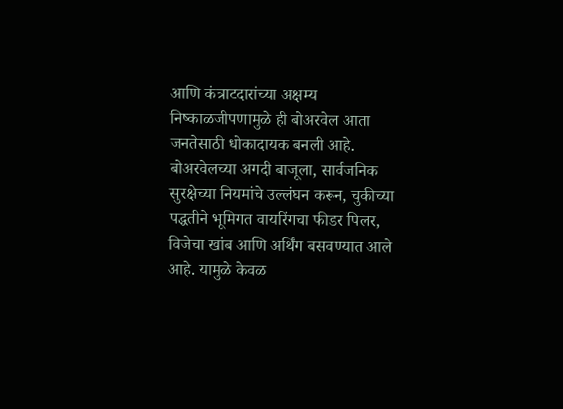आणि कंत्राटदारांच्या अक्षम्य निष्काळजीपणामुळे ही बोअरवेल आता जनतेसाठी धोकादायक बनली आहे.
बोअरवेलच्या अगदी बाजूला, सार्वजनिक सुरक्षेच्या नियमांचे उल्लंघन करून, चुकीच्या पद्धतीने भूमिगत वायरिंगचा फीडर पिलर, विजेचा खांब आणि अर्थिंग बसवण्यात आले आहे. यामुळे केवळ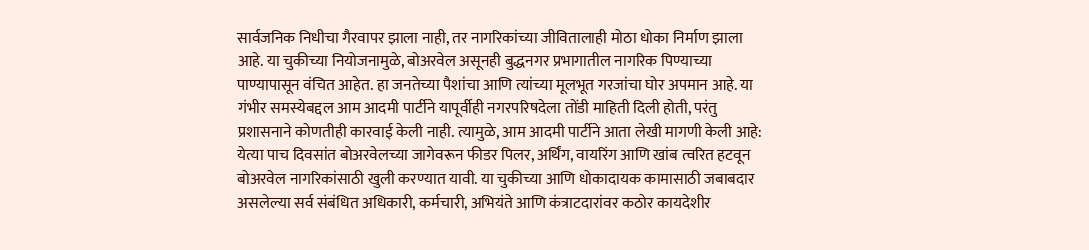सार्वजनिक निधीचा गैरवापर झाला नाही, तर नागरिकांच्या जीवितालाही मोठा धोका निर्माण झाला आहे. या चुकीच्या नियोजनामुळे, बोअरवेल असूनही बुद्धनगर प्रभागातील नागरिक पिण्याच्या पाण्यापासून वंचित आहेत. हा जनतेच्या पैशांचा आणि त्यांच्या मूलभूत गरजांचा घोर अपमान आहे. या गंभीर समस्येबद्दल आम आदमी पार्टीने यापूर्वीही नगरपरिषदेला तोंडी माहिती दिली होती, परंतु प्रशासनाने कोणतीही कारवाई केली नाही. त्यामुळे, आम आदमी पार्टीने आता लेखी मागणी केली आहे:
येत्या पाच दिवसांत बोअरवेलच्या जागेवरून फीडर पिलर, अर्थिंग, वायरिंग आणि खांब त्वरित हटवून बोअरवेल नागरिकांसाठी खुली करण्यात यावी. या चुकीच्या आणि धोकादायक कामासाठी जबाबदार असलेल्या सर्व संबंधित अधिकारी, कर्मचारी, अभियंते आणि कंत्राटदारांवर कठोर कायदेशीर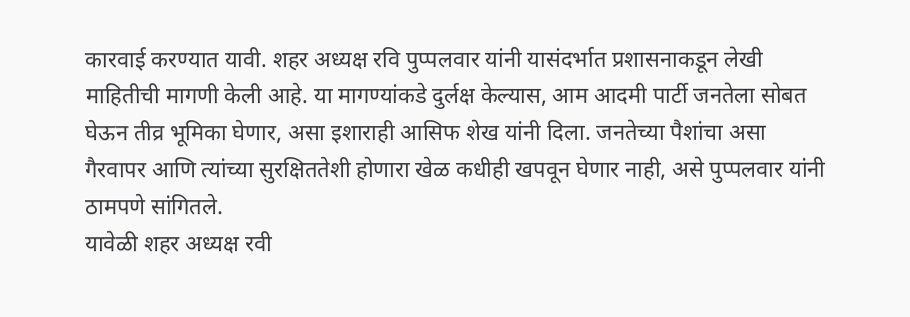कारवाई करण्यात यावी. शहर अध्यक्ष रवि पुप्पलवार यांनी यासंदर्भात प्रशासनाकडून लेखी माहितीची मागणी केली आहे. या मागण्यांकडे दुर्लक्ष केल्यास, आम आदमी पार्टी जनतेला सोबत घेऊन तीव्र भूमिका घेणार, असा इशाराही आसिफ शेख यांनी दिला. जनतेच्या पैशांचा असा गैरवापर आणि त्यांच्या सुरक्षिततेशी होणारा खेळ कधीही खपवून घेणार नाही, असे पुप्पलवार यांनी ठामपणे सांगितले.
यावेळी शहर अध्यक्ष रवी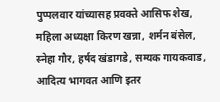पुप्पलवार यांच्यासह प्रवक्ते आसिफ शेख, महिला अध्यक्षा किरण खन्ना, शर्मन बंसेल, स्नेहा गौर, हर्षद खंडागडे, सम्यक गायकवाड, आदित्य भागवत आणि इतर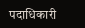पदाधिकारी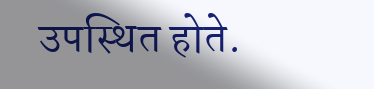उपस्थित होते.